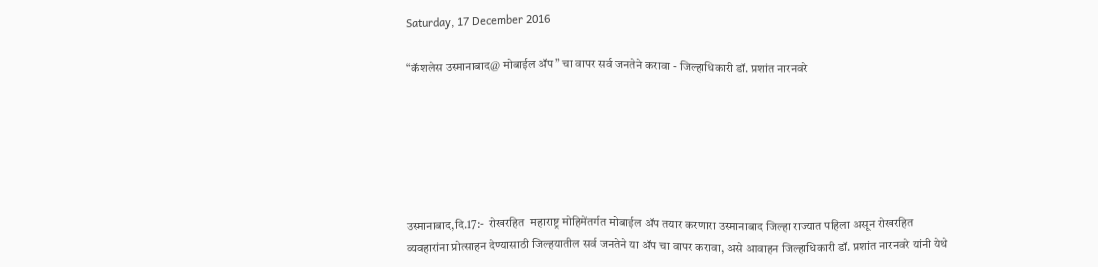Saturday, 17 December 2016

“कॅशलेस उस्मानाबाद@ मोबाईल ॲप” चा वापर सर्व जनतेने करावा - जिल्हाधिकारी डॉ. प्रशांत नारनवरे






उस्मानाबाद,दि.17:-  रोखरहित  महाराष्ट्र मोहिमेंतर्गत मोबाईल ॲप तयार करणारा उस्मानाबाद जिल्हा राज्यात पहिला असून रोखरहित व्यवहारांना प्रोत्साहन देण्यासाठी जिल्हयातील सर्व जनतेने या ॲप चा वापर करावा, असे आवाहन जिल्हाधिकारी डॉ. प्रशांत नारनवरे यांनी येथे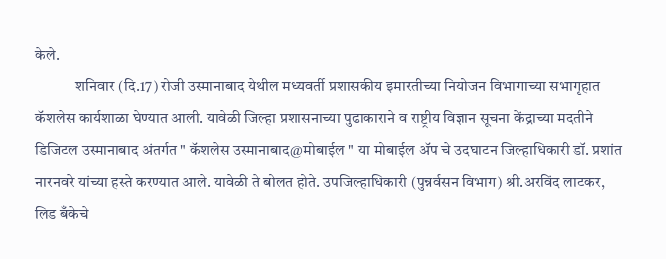केले.
             शनिवार (दि.17) रोजी उस्मानाबाद येथील मध्यवर्ती प्रशासकीय इमारतीच्या नियोजन विभागाच्या सभागृहात कॅशलेस कार्यशाळा घेण्यात आली. यावेळी जिल्हा प्रशासनाच्या पुढाकाराने व राष्ट्रीय विज्ञान सूचना केंद्राच्या मदतीने डिजिटल उस्मानाबाद अंतर्गत " कॅशलेस उस्मानाबाद@मोबाईल " या मोबाईल ॲप चे उदघाटन जिल्हाधिकारी डॉ. प्रशांत नारनवरे यांच्या हस्ते करण्यात आले. यावेळी ते बोलत होते. उपजिल्हाधिकारी (पुन्नर्वसन विभाग) श्री.अरविंद लाटकर, लिड बँकेचे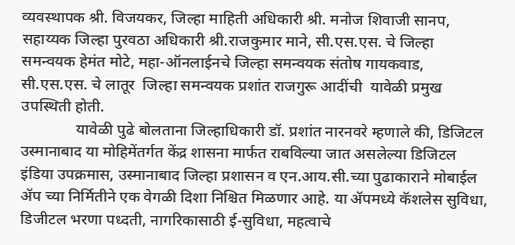व्यवस्थापक श्री. विजयकर, जिल्हा माहिती अधिकारी श्री. मनोज शिवाजी सानप, सहाय्यक जिल्हा पुरवठा अधिकारी श्री.राजकुमार माने, सी.एस.एस. चे जिल्हा समन्वयक हेमंत मोटे, महा-ऑनलाईनचे जिल्हा समन्वयक संतोष गायकवाड, सी.एस.एस. चे लातूर  जिल्हा समन्वयक प्रशांत राजगुरू आदींची  यावेळी प्रमुख उपस्थिती होती.
              यावेळी पुढे बोलताना जिल्हाधिकारी डॉ. प्रशांत नारनवरे म्हणाले की, डिजिटल उस्मानाबाद या मोहिमेंतर्गत केंद्र शासना मार्फत राबविल्या जात असलेल्या डिजिटल इंडिया उपक्रमास, उस्मानाबाद जिल्हा प्रशासन व एन.आय.सी.च्या पुढाकाराने मोबाईल ॲप च्या निर्मितीने एक वेगळी दिशा निश्चित मिळणार आहे. या ॲपमध्ये कॅशलेस सुविधा, डिजीटल भरणा पध्दती, नागरिकासाठी ई-सुविधा, महत्वाचे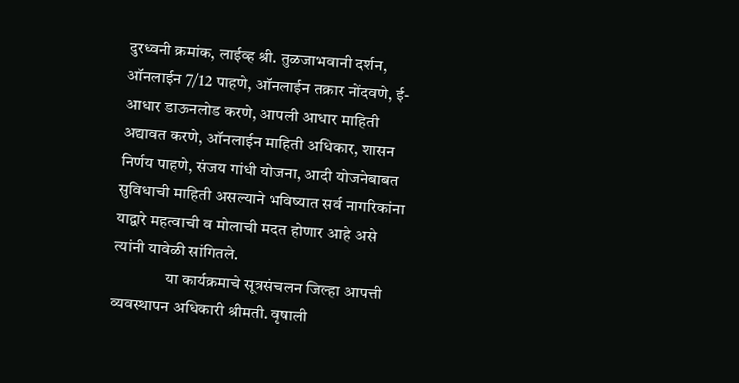दुरध्वनी क्रमांक, लाईव्ह श्री. तुळजाभवानी दर्शन, ऑनलाईन 7/12 पाहणे, ऑनलाईन तक्रार नोंदवणे, ई-आधार डाऊनलोड करणे, आपली आधार माहिती अद्यावत करणे, ऑनलाईन माहिती अधिकार, शासन निर्णय पाहणे, संजय गांधी योजना, आदी योजनेबाबत सुविधाची माहिती असल्याने भविष्यात सर्व नागरिकांना याद्वारे महत्वाची व मोलाची मदत होणार आहे असे त्यांनी यावेळी सांगितले.
                या कार्यक्रमाचे सूत्रसंचलन जिल्हा आपत्ती व्यवस्थापन अधिकारी श्रीमती. वृषाली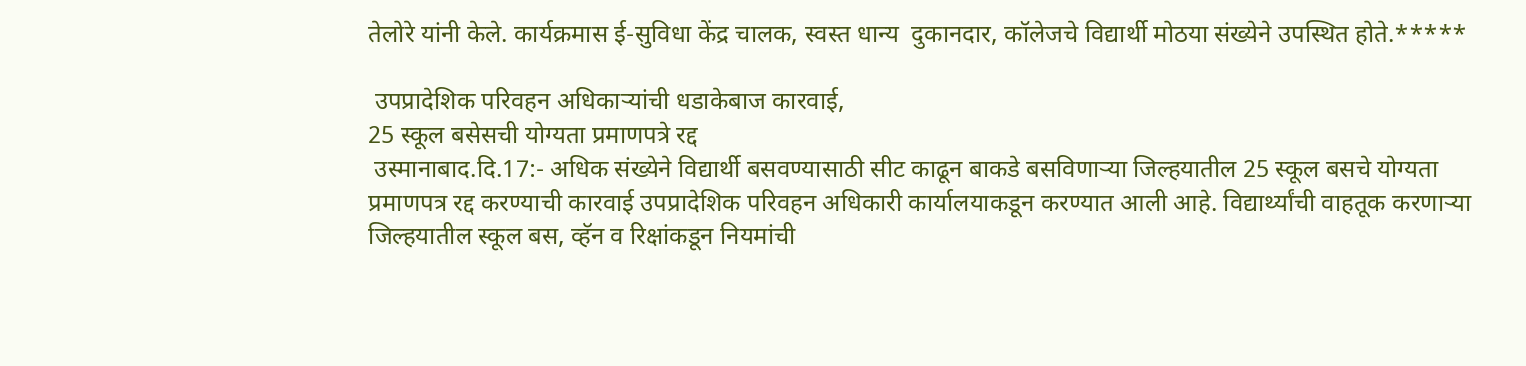तेलोरे यांनी केले. कार्यक्रमास ई-सुविधा केंद्र चालक, स्वस्त धान्य  दुकानदार, कॉलेजचे विद्यार्थी मोठया संख्येने उपस्थित होते.*****

 उपप्रादेशिक परिवहन अधिकाऱ्यांची धडाकेबाज कारवाई,
25 स्कूल बसेसची योग्यता प्रमाणपत्रे रद्द
 उस्मानाबाद.दि.17:- अधिक संख्येने विद्यार्थी बसवण्यासाठी सीट काढून बाकडे बसविणाऱ्या जिल्हयातील 25 स्कूल बसचे योग्यता प्रमाणपत्र रद्द करण्याची कारवाई उपप्रादेशिक परिवहन अधिकारी कार्यालयाकडून करण्यात आली आहे. विद्यार्थ्यांची वाहतूक करणाऱ्या जिल्हयातील स्कूल बस, व्हॅन व रिक्षांकडून नियमांची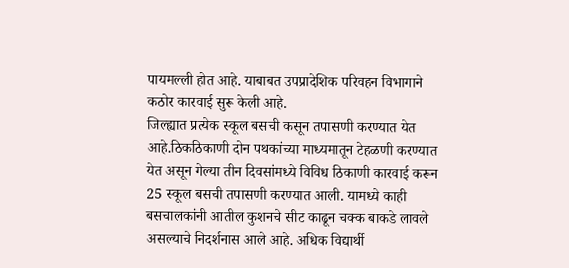पायमल्ली होत आहे. याबाबत उपप्रादेशिक परिवहन विभागाने  कठोर कारवाई सुरू केली आहे.
जिल्ह्यात प्रत्येक स्कूल बसची कसून तपासणी करण्यात येत आहे.ठिकठिकाणी दोन पथकांच्या माध्यमातून टेहळणी करण्यात येत असून गेल्या तीन दिवसांमध्ये विविध ठिकाणी कारवाई करून 25 स्कूल बसची तपासणी करण्यात आली. यामध्ये काही बसचालकांनी आतील कुशनचे सीट काढून चक्क बाकडे लावले असल्याचे निदर्शनास आले आहे. अधिक विद्यार्थी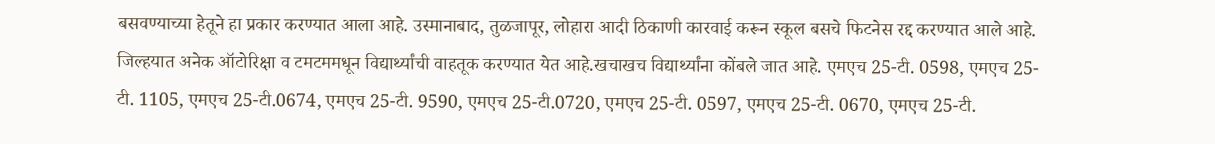बसवण्याच्या हेतूने हा प्रकार करण्यात आला आहे. उस्मानाबाद, तुळजापूर, लोहारा आदी ठिकाणी कारवाई करून स्कूल बसचे फिटनेस रद्द करण्यात आले आहे.
जिल्हयात अनेक ऑटोरिक्षा व टमटममधून विद्यार्थ्यांची वाहतूक करण्यात येत आहे.खचाखच विद्यार्थ्यांना कोंबले जात आहे. एमएच 25-टी. 0598, एमएच 25-टी. 1105, एमएच 25-टी.0674, एमएच 25-टी. 9590, एमएच 25-टी.0720, एमएच 25-टी. 0597, एमएच 25-टी. 0670, एमएच 25-टी.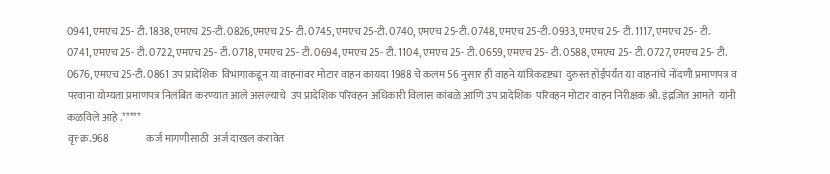0941, एमएच 25- टी. 1838, एमएच 25-टी. 0826,एमएच 25- टी. 0745, एमएच 25-टी. 0740, एमएच 25-टी. 0748, एमएच 25-टी. 0933, एमएच 25- टी. 1117, एमएच 25- टी. 0741, एमएच 25- टी. 0722, एमएच 25- टी. 0718, एमएच 25- टी. 0694, एमएच 25- टी. 1104, एमएच 25- टी. 0659, एमएच 25- टी. 0588, एमएच 25- टी. 0727, एमएच 25- टी. 0676, एमएच 25-टी. 0861 उप प्रादेशिक  विभागाकडून या वाहनांवर मोटार वाहन कायदा 1988 चे कलम 56 नुसार ही वाहने यांत्रिकदृष्ट्या  दुरुस्त होईपर्यंत या वाहनांचे नोंदणी प्रमाणपत्र व परवाना योग्यता प्रमाणपत्र निलंबित करण्यात आले असल्याचे  उप प्रादेशिक परिवहन अधिकारी विलास कांबळे आणि उप प्रादेशिक  परिवहन मोटार वाहन निरीक्षक श्री. इंद्रजित आमते  यांनी कळविले आहे .*****
वृत्त्‍ क्र.968                  कर्ज मागणीसाठी  अर्ज दाखल करावेत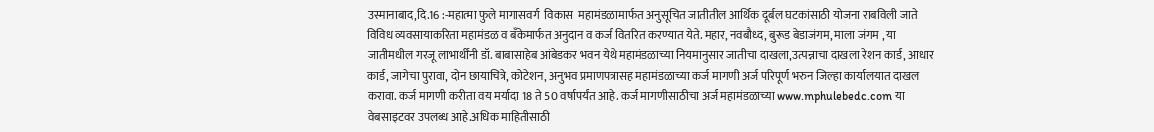उस्मानाबाद,दि.16 :-महात्मा फुले मागासवर्ग  विकास  महामंडळामार्फत अनुसूचित जातीतील आर्थिक दूर्बल घटकांसाठी योजना राबविली जाते विविध व्यवसायाकरिता महामंडळ व बॅंकेमार्फत अनुदान व कर्ज वितरित करण्यात येते. महार, नवबौध्द, बुरूड बेडाजंगम, माला जंगम , या जातीमधील गरजू लाभार्थींनी डॉ. बाबासाहेब आंबेडकर भवन येथे महामंडळाच्या नियमानुसार जातीचा दाखला,उत्पन्नाचा दाखला रेशन कार्ड, आधार कार्ड, जागेचा पुरावा, दोन छायाचित्रे, कोटेशन, अनुभव प्रमाणपत्रासह महामंडळाच्या कर्ज मागणी अर्ज परिपूर्ण भरुन जिल्हा कार्यालयात दाखल करावा. कर्ज मागणी करीता वय मर्यादा 18 ते 50 वर्षापर्यंत आहे. कर्ज मागणीसाठीचा अर्ज महामंडळाच्या www.mphulebedc.com या वेबसाइटवर उपलब्ध आहे.अधिक माहितीसाठी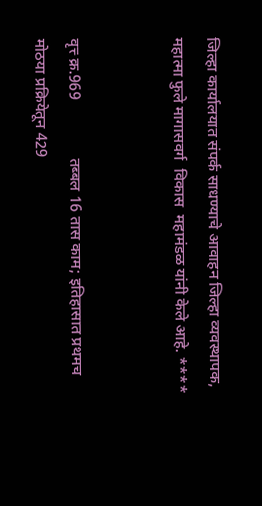जिल्हा कार्यालयात संपर्क साधण्याचे आवाहन जिल्हा व्यवस्थापक, महात्मा फुले मागासवर्ग  विकास  महामंडळ यांनी केले आहे. ****


वृत्त्‍ क्र.969               तब्बल 16 तास काम; इतिहासात प्रथमच
मोठया प्रक्रियेतून 429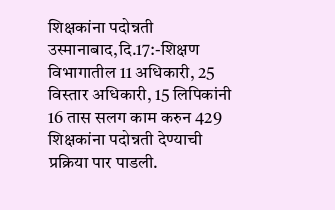शिक्षकांना पदोन्नती
उस्मानाबाद,दि.17:-शिक्षण विभागातील 11 अधिकारी, 25 विस्तार अधिकारी, 15 लिपिकांनी 16 तास सलग काम करुन 429 शिक्षकांना पदोन्नती देण्याची प्रक्रिया पार पाडली.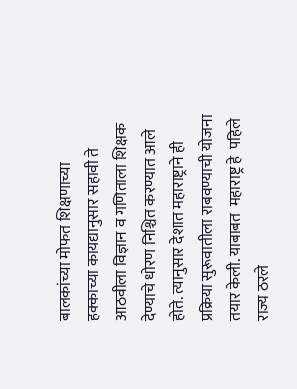बालकांच्या मोफत शिक्षणाच्या हक्काच्या कायद्यानुसार सहावी ते आठवीला विज्ञान व गणिताला शिक्षक देण्याचे धोरण निश्चित करण्यात आले होते. त्यानुसार देशात महाराष्ट्राने ही प्रक्रिया सुरूवातीला राबवण्याची योजना तयार केली. याबाबत  महाराष्ट्र हे  पहिले राज्य ठरले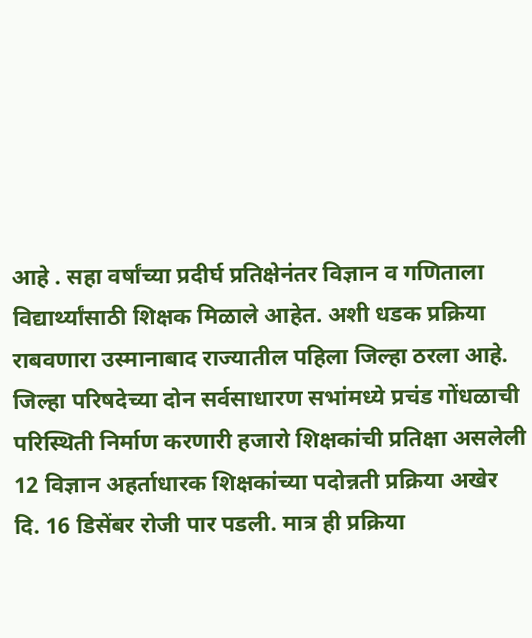आहे . सहा वर्षांच्या प्रदीर्घ प्रतिक्षेनंतर विज्ञान व गणिताला विद्यार्थ्यांसाठी शिक्षक मिळाले आहेत. अशी धडक प्रक्रिया राबवणारा उस्मानाबाद राज्यातील पहिला जिल्हा ठरला आहे.
जिल्हा परिषदेच्या दोन सर्वसाधारण सभांमध्ये प्रचंड गोंधळाची परिस्थिती निर्माण करणारी हजारो शिक्षकांची प्रतिक्षा असलेली 12 विज्ञान अहर्ताधारक शिक्षकांच्या पदोन्नती प्रक्रिया अखेर दि. 16 डिसेंबर रोजी पार पडली. मात्र ही प्रक्रिया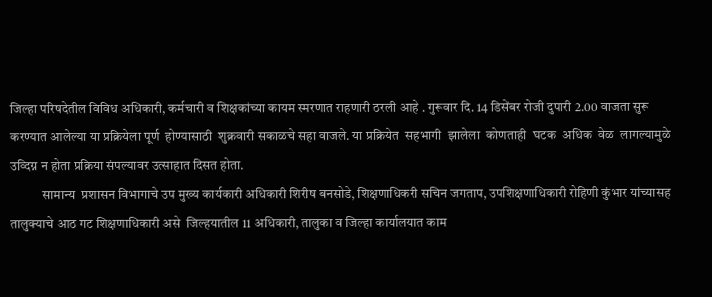जिल्हा परिषदेतील विविध अधिकारी, कर्मचारी व शिक्षकांच्या कायम स्मरणात राहणारी ठरली आहे . गुरूवार दि. 14 डिसेंबर रोजी दुपारी 2.00 वाजता सुरू करण्यात आलेल्या या प्रक्रियेला पूर्ण  होण्यासाठी  शुक्रवारी सकाळचे सहा वाजले. या प्रक्रियेत  सहभागी  झालेला  कोणताही  घटक  अधिक  वेळ  लागल्यामुळे उव्दिग्न न होता प्रक्रिया संपल्यावर उत्साहात दिसत होता.
            सामान्य  प्रशासन विभागाचे उप मुख्य कार्यकारी अधिकारी शिरीष बनसोडे, शिक्षणाधिकरी सचिन जगताप, उपशिक्षणाधिकारी रोहिणी कुंभार यांच्यासह तालुक्याचे आठ गट शिक्षणाधिकारी असे  जिल्हयातील 11 अधिकारी, तालुका व जिल्हा कार्यालयात काम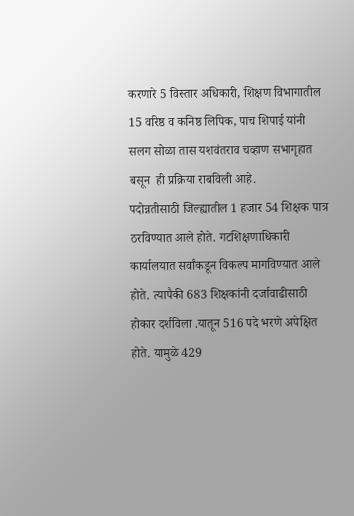करणारे 5 विस्तार अधिकारी, शिक्षण विभागातील 15 वरिष्ठ व कनिष्ठ लिपिक, पाच शिपाई यांनी सलग सोळा तास यशवंतराव चव्हाण सभागृहात बसून  ही प्रक्रिया राबविली आहे.
पदोन्नतीसाठी जिल्ह्यातील 1 हजार 54 शिक्षक पात्र ठरविण्यात आले होते. गटशिक्षणाधिकारी कार्यालयात सर्वांकडून विकल्प मागविण्यात आले होते. त्यापैकी 683 शिक्षकांनी दर्जावाढीसाठी होकार दर्शविला .यातून 516 पदे भरणे अपेक्षित होते. यामुळे 429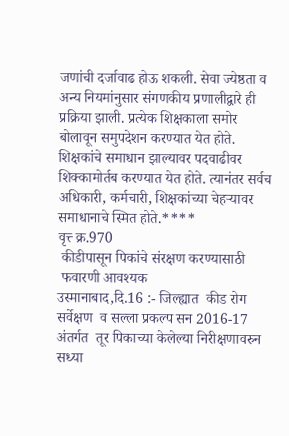जणांची दर्जावाढ होऊ शकली. सेवा ज्येष्ठता व अन्य नियमांनुसार संगणकीय प्रणालीद्वारे ही प्रक्रिया झाली. प्रत्येक शिक्षकाला समोर बोलावून समुपदेशन करण्यात येत होते. शिक्षकांचे समाधान झाल्यावर पदवाढीवर शिक्कामोर्तब करण्यात येत होते. त्यानंतर सर्वच अधिकारी, कर्मचारी, शिक्षकांच्या चेहऱ्यावर समाधानाचे स्मित होते.****
वृत्त्‍ क्र.970
 कीडीपासून पिकांचे संरक्षण करण्यासाठी
 फवारणी आवश्यक
उस्मानाबाद,दि.16 :- जिल्ह्यात  कीड रोग  सर्वेक्षण  व सल्ला प्रकल्प सन 2016-17 अंतर्गत  तूर पिकाच्या केलेल्या निरीक्षणावरुन सध्या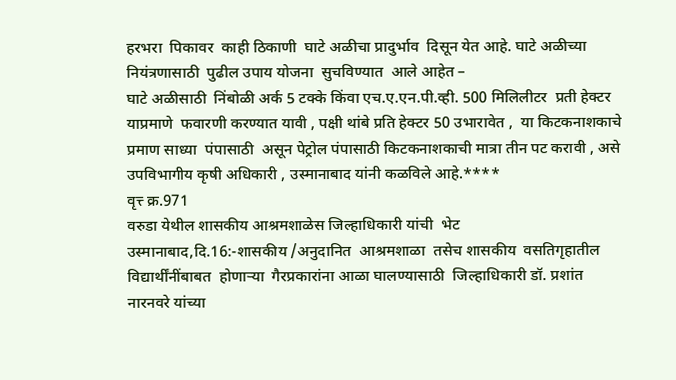हरभरा  पिकावर  काही ठिकाणी  घाटे अळीचा प्रादुर्भाव  दिसून येत आहे. घाटे अळीच्या नियंत्रणासाठी  पुढील उपाय योजना  सुचविण्यात  आले आहेत –
घाटे अळीसाठी  निंबोळी अर्क 5 टक्के किंवा एच.ए.एन.पी.व्ही. 500 मिलिलीटर  प्रती हेक्टर याप्रमाणे  फवारणी करण्यात यावी , पक्षी थांबे प्रति हेक्टर 50 उभारावेत ,  या किटकनाशकाचे प्रमाण साध्या  पंपासाठी  असून पेट्रोल पंपासाठी किटकनाशकाची मात्रा तीन पट करावी , असे  उपविभागीय कृषी अधिकारी , उस्मानाबाद यांनी कळविले आहे.****
वृत्त्‍ क्र.971
वरुडा येथील शासकीय आश्रमशाळेस जिल्हाधिकारी यांची  भेट
उस्मानाबाद,दि.16:-शासकीय /अनुदानित  आश्रमशाळा  तसेच शासकीय  वसतिगृहातील विद्यार्थींनींबाबत  होणाऱ्या  गैरप्रकारांना आळा घालण्यासाठी  जिल्हाधिकारी डॉ. प्रशांत नारनवरे यांच्या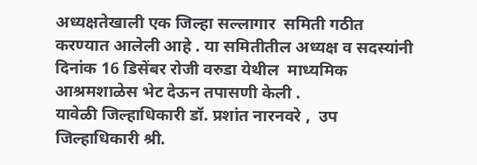अध्यक्षतेखाली एक जिल्हा सल्लागार  समिती गठीत करण्यात आलेली आहे . या समितीतील अध्यक्ष व सदस्यांनी  दिनांक 16 डिसेंबर रोजी वरुडा येथील  माध्यमिक आश्रमशाळेस भेट देऊन तपासणी केली .
यावेळी जिल्हाधिकारी डॉ. प्रशांत नारनवरे ,  उप जिल्हाधिकारी श्री.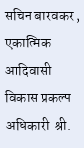सचिन बारवकर ,  एकात्मिक आदिवासी विकास प्रकल्प अधिकारी  श्री.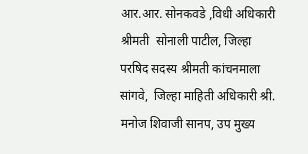आर.आर. सोनकवडे ,विधी अधिकारी श्रीमती  सोनाली पाटील, जिल्हा परषिद सदस्य श्रीमती कांचनमाला सांगवे,  जिल्हा माहिती अधिकारी श्री. मनोज शिवाजी सानप, उप मुख्य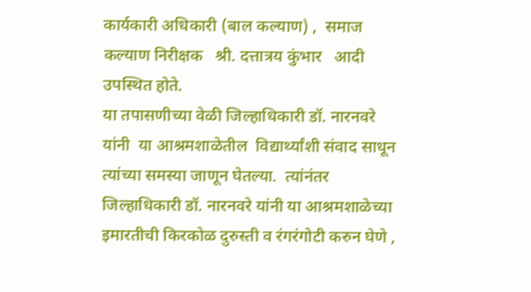कार्यकारी अधिकारी (बाल कल्याण) ,  समाज कल्याण निरीक्षक   श्री. दत्तात्रय कुंभार   आदी उपस्थित होते.
या तपासणीच्या वेळी जिल्हाधिकारी डॉ. नारनवरे यांनी  या आश्रमशाळेतील  विद्यार्थ्यांशी संवाद साधून त्यांच्या समस्या जाणून घेतल्या.  त्यांनंतर जिल्हाधिकारी डॉ. नारनवरे यांनी या आश्रमशाळेच्या इमारतीची किरकोळ दुरुस्ती व रंगरंगोटी करुन घेणे ,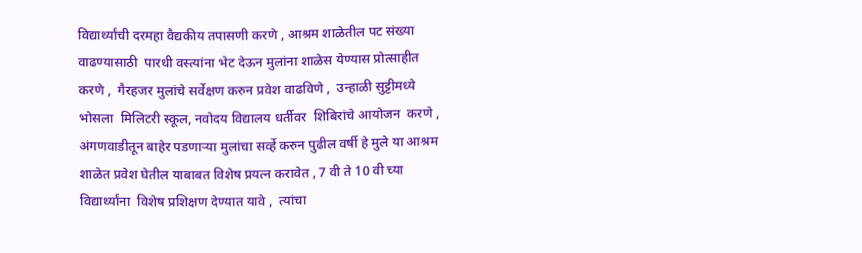विद्यार्थ्यांची दरमहा वैद्यकीय तपासणी करणे , आश्रम शाळेतील पट संख्या वाढण्यासाठी  पारधी वस्त्यांना भेट देऊन मुलांना शाळेस येण्यास प्रोत्साहीत करणे ,  गैरहजर मुलांचे सर्वेक्षण करुन प्रवेश वाढविणे ,  उन्हाळी सुट्टीमध्ये  भोसला  मिलिटरी स्कूल, नवोदय विद्यालय धर्तीवर  शिबिरांचे आयोजन  करणे , अंगणवाडीतून बाहेर पडणाऱ्या मुलांचा सर्व्हे करुन पुढील वर्षी हे मुले या आश्रम शाळेत प्रवेश घेतील याबाबत विशेष प्रयत्न करावेत , 7 वी ते 10 वी च्या विद्यार्थ्यांना  विशेष प्रशिक्षण देण्यात यावे ,  त्यांचा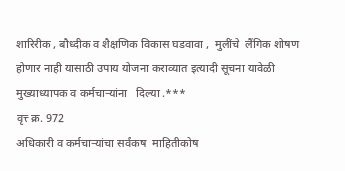शारिरीक , बौध्दीक व शैक्षणिक विकास घडवावा ,  मुलींचे  लैंगिक शोषण  होणार नाही यासाठी उपाय योजना कराव्यात इत्यादी सूचना यावेळी मुख्याध्यापक व कर्मचाऱ्यांना   दिल्या .***
वृत्त्‍ क्र. 972
अधिकारी व कर्मचाऱ्यांचा सर्वंकष  माहितीकोष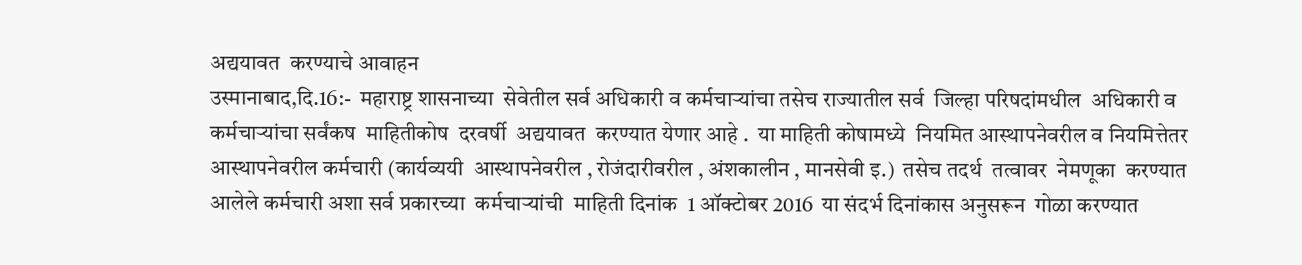अद्ययावत  करण्याचे आवाहन
उस्मानाबाद,दि.16:-  महाराष्ट्र शासनाच्या  सेवेतील सर्व अधिकारी व कर्मचाऱ्यांचा तसेच राज्यातील सर्व  जिल्हा परिषदांमधील  अधिकारी व कर्मचाऱ्यांचा सर्वंकष  माहितीकोष  दरवर्षी  अद्ययावत  करण्यात येणार आहे .  या माहिती कोषामध्ये  नियमित आस्थापनेवरील व नियमित्तेतर  आस्थापनेवरील कर्मचारी (कार्यव्ययी  आस्थापनेवरील , रोजंदारीवरील , अंशकालीन , मानसेवी इ.)  तसेच तदर्थ  तत्वावर  नेमणूका  करण्यात आलेले कर्मचारी अशा सर्व प्रकारच्या  कर्मचाऱ्यांची  माहिती दिनांक  1 ऑक्टोबर 2016  या संदर्भ दिनांकास अनुसरून  गोळा करण्यात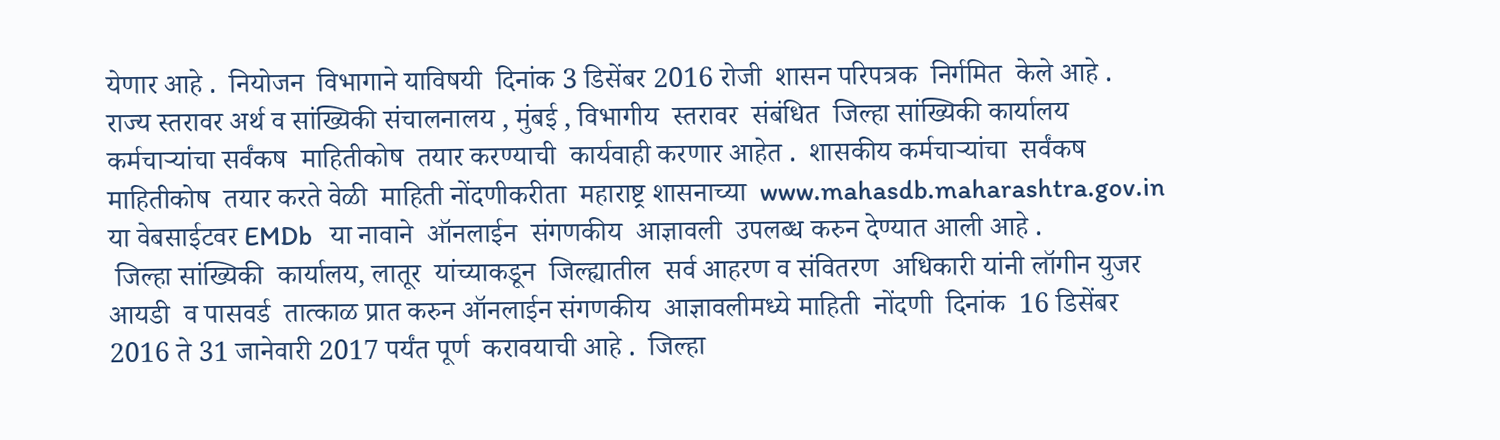येणार आहे .  नियोजन  विभागाने याविषयी  दिनांक 3 डिसेंबर 2016 रोजी  शासन परिपत्रक  निर्गमित  केले आहे .  राज्य स्तरावर अर्थ व सांख्यिकी संचालनालय , मुंबई , विभागीय  स्तरावर  संबंधित  जिल्हा सांख्यिकी कार्यालय  कर्मचाऱ्यांचा सर्वंकष  माहितीकोष  तयार करण्याची  कार्यवाही करणार आहेत .  शासकीय कर्मचाऱ्यांचा  सर्वंकष  माहितीकोष  तयार करते वेळी  माहिती नोंदणीकरीता  महाराष्ट्र शासनाच्या  www.mahasdb.maharashtra.gov.in  या वेबसाईटवर EMDb   या नावाने  ऑनलाईन  संगणकीय  आज्ञावली  उपलब्ध करुन देण्यात आली आहे .
 जिल्हा सांख्यिकी  कार्यालय, लातूर  यांच्याकडून  जिल्ह्यातील  सर्व आहरण व संवितरण  अधिकारी यांनी लॉगीन युजर आयडी  व पासवर्ड  तात्काळ प्रात करुन ऑनलाईन संगणकीय  आज्ञावलीमध्ये माहिती  नोंदणी  दिनांक  16 डिसेंबर 2016 ते 31 जानेवारी 2017 पर्यंत पूर्ण  करावयाची आहे .  जिल्हा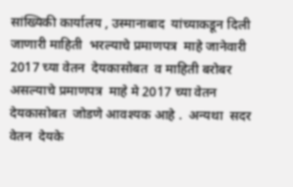सांख्यिकी कार्यालय , उस्मानाबाद  यांच्याकडून दिली जाणारी माहिती  भरल्याचे प्रमाणपत्र  माहे जानेवारी 2017 च्या वेतन  देयकासोबत  व माहिती बरोबर  असल्याचे प्रमाणपत्र  माहे मे 2017 च्या वेतन  देयकासोबत  जोडणे आवश्यक आहे .  अन्यथा  सदर वेतन  देयके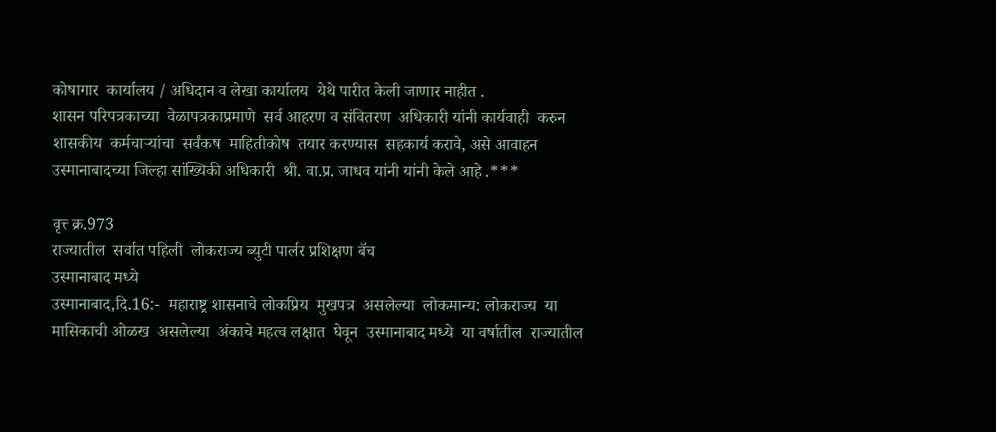कोषागार  कार्यालय / अधिदान व लेखा कार्यालय  येथे पारीत केली जाणार नाहीत .
शासन परिपत्रकाच्या  वेळापत्रकाप्रमाणे  सर्व आहरण व संवितरण  अधिकारी यांनी कार्यवाही  करुन  शासकीय  कर्मचाऱ्यांचा  सर्वंकष  माहितीकोष  तयार करण्यास  सहकार्य करावे, असे आवाहन  उस्मानाबादच्या जिल्हा सांख्यिकी अधिकारी  श्री. वा.प्र. जाधव यांनी यांनी केले आहे .***

वृत्त्‍ क्र.973
राज्यातील  सर्वात पहिली  लोकराज्य ब्युटी पार्लर प्रशिक्षण बॅच
उस्मानाबाद मध्ये
उस्मानाबाद,दि.16:-  महाराष्ट्र शासनाचे लोकप्रिय  मुखपत्र  असलेल्या  लोकमान्य: लोकराज्य  या मासिकाची ओळख  असलेल्या  अंकाचे महत्व लक्षात  घेवून  उस्मानाबाद मध्ये  या वर्षातील  राज्यातील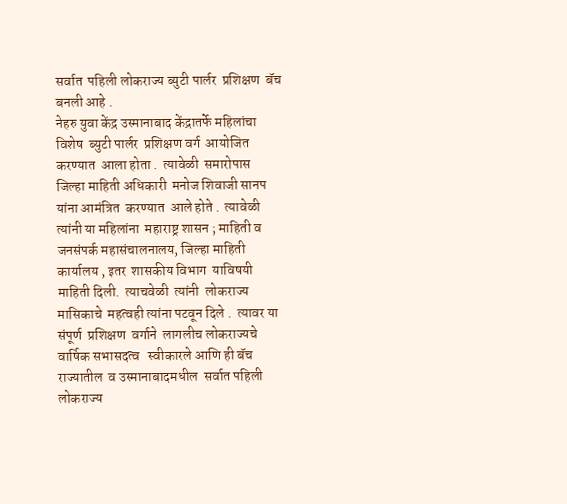सर्वात  पहिली लोकराज्य ब्युटी पार्लर  प्रशिक्षण  बॅच  बनली आहे .
नेहरु युवा केंद्र उस्मानाबाद केंद्रातर्फे महिलांचा  विशेष  ब्युटी पार्लर  प्रशिक्षण वर्ग  आयोजित  करण्यात  आला होता .  त्यावेळी  समारोपास  जिल्हा माहिती अधिकारी  मनोज शिवाजी सानप  यांना आमंत्रित  करण्यात  आले होते .  त्यावेळी त्यांनी या महिलांना  महाराष्ट्र शासन ; माहिती व जनसंपर्क महासंचालनालय, जिल्हा माहिती  कार्यालय , इतर  शासकीय विभाग  याविषयी  माहिती दिली.  त्याचवेळी  त्यांनी  लोकराज्य मासिकाचे  महत्वही त्यांना पटवून दिले .  त्यावर या संपूर्ण  प्रशिक्षण  वर्गाने  लागलीच लोकराज्यचे  वार्षिक सभासदत्व   स्वीकारले आणि ही बॅच  राज्यातील  व उस्मानाबादमधील  सर्वात पहिली लोकराज्य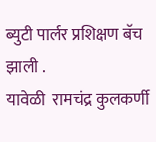ब्युटी पार्लर प्रशिक्षण बॅच झाली .
यावेळी  रामचंद्र कुलकर्णी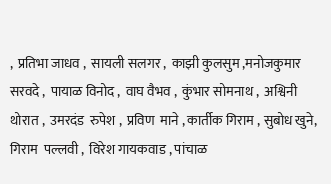,  प्रतिभा जाधव ,  सायली सलगर ,  काझी कुलसुम ,मनोजकुमार  सरवदे ,  पायाळ विनोद ,  वाघ वैभव ,  कुंभार सोमनाथ ,  अश्विनी  थोरात ,  उमरदंड  रुपेश ,  प्रविण  माने , कार्तीक गिराम , सुबोध खुने,  गिराम  पल्लवी ,  विरेश गायकवाड , पांचाळ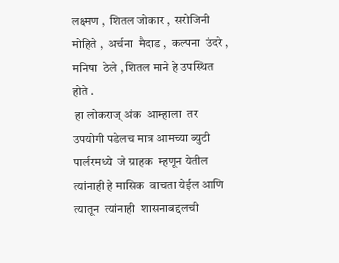लक्ष्मण ,  शितल जोकार ,  सरोजिनी  मोहिते ,  अर्चना  मैदाड ,  कल्पना  उंदरे , मनिषा  ठेले , शितल माने हे उपस्थित होते .
 हा लोकराज् अंक  आम्हाला  तर उपयोगी पडेलच मात्र आमच्या ब्युटी पार्लरमध्ये  जे ग्राहक  म्हणून येतील  त्यांनाही हे मासिक  वाचता येईल आणि त्यातून  त्यांनाही  शासनाबद्दलची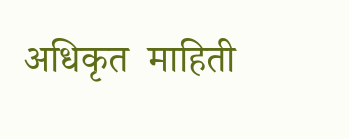अधिकृत  माहिती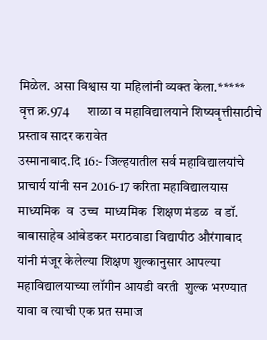मिळेल. असा विश्वास या महिलांनी व्यक्त केला.*****
वृत्त क्र.974       शाळा व महाविद्यालयाने शिष्यवृत्तीसाठीचे  प्रस्ताव सादर करावेत
उस्मानाबाद.दि 16:- जिल्हयातील सर्व महाविद्यालयांचे प्राचार्य यांनी सन 2016-17 करिता महाविद्यालयास  माध्यमिक  व  उच्च  माध्यमिक  शिक्षण मंडळ  व डॉ.  बाबासाहेब आंबेडकर मराठवाडा विद्यापीठ औरंगाबाद यांनी मंजूर केलेल्या शिक्षण शुल्कानुसार आपल्या महाविद्यालयाच्या लॉगीन आयडी वरती  शुल्क भरण्यात यावा व त्याची एक प्रत समाज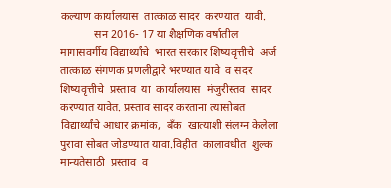कल्याण कार्यालयास  तात्काळ सादर  करण्यात  यावी.
            सन 2016- 17 या शैक्षणिक वर्षातील  मागासवर्गीय विद्यार्थ्यांचे  भारत सरकार शिष्यवृत्तीचे  अर्ज  तात्काळ संगणक प्रणलीद्वारे भरण्यात यावे  व सदर  शिष्यवृत्तीचे  प्रस्ताव  या  कार्यालयास  मंजुरीस्तव  सादर  करण्यात यावेत. प्रस्ताव सादर करताना त्यासोबत विद्यार्थ्यांचे आधार क्रमांक,  बॅंक  खात्याशी संलग्न केलेला पुरावा सोबत जोडण्यात यावा.विहीत  कालावधीत  शुल्क  मान्यतेसाठी  प्रस्ताव  व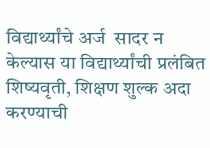विद्यार्थ्यांचे अर्ज  सादर न केल्यास या विद्यार्थ्यांची प्रलंबित शिष्यवृती, शिक्षण शुल्क अदा करण्याची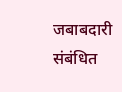जबाबदारी संबंधित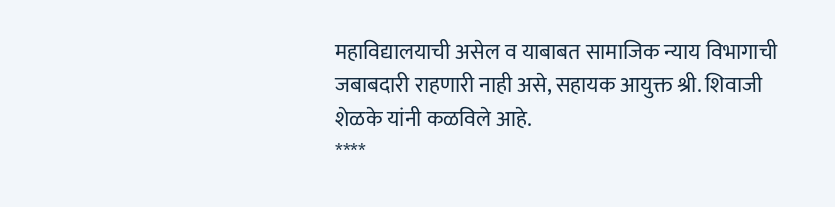महाविद्यालयाची असेल व याबाबत सामाजिक न्याय विभागाची जबाबदारी राहणारी नाही असे, सहायक आयुक्त श्री. शिवाजी शेळके यांनी कळविले आहे.
****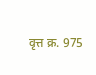वृत्त क्र. 975